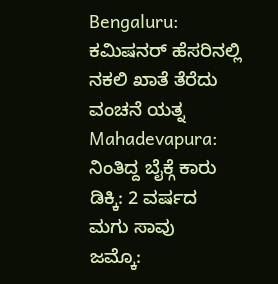Bengaluru: ಕಮಿಷನರ್ ಹೆಸರಿನಲ್ಲಿ ನಕಲಿ ಖಾತೆ ತೆರೆದು ವಂಚನೆ ಯತ್ನ
Mahadevapura: ನಿಂತಿದ್ದ ಬೈಕ್ಗೆ ಕಾರು ಡಿಕ್ಕಿ: 2 ವರ್ಷದ ಮಗು ಸಾವು
ಜಮ್ಕೊ: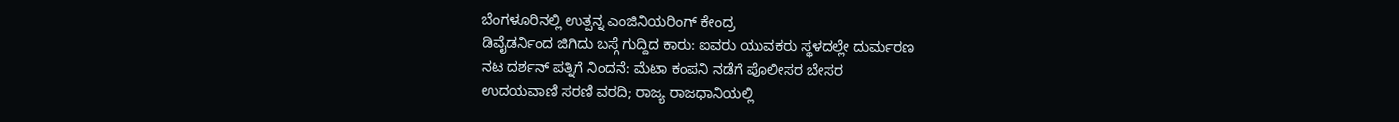ಬೆಂಗಳೂರಿನಲ್ಲಿ ಉತ್ಪನ್ನ ಎಂಜಿನಿಯರಿಂಗ್ ಕೇಂದ್ರ
ಡಿವೈಡರ್ನಿಂದ ಜಿಗಿದು ಬಸ್ಗೆ ಗುದ್ದಿದ ಕಾರು: ಐವರು ಯುವಕರು ಸ್ಥಳದಲ್ಲೇ ದುರ್ಮರಣ
ನಟ ದರ್ಶನ್ ಪತ್ನಿಗೆ ನಿಂದನೆ: ಮೆಟಾ ಕಂಪನಿ ನಡೆಗೆ ಪೊಲೀಸರ ಬೇಸರ
ಉದಯವಾಣಿ ಸರಣಿ ವರದಿ; ರಾಜ್ಯ ರಾಜಧಾನಿಯಲ್ಲಿ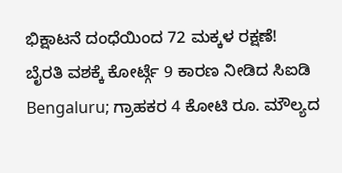ಭಿಕ್ಷಾಟನೆ ದಂಧೆಯಿಂದ 72 ಮಕ್ಕಳ ರಕ್ಷಣೆ!
ಬೈರತಿ ವಶಕ್ಕೆ ಕೋರ್ಟ್ಗೆ 9 ಕಾರಣ ನೀಡಿದ ಸಿಐಡಿ
Bengaluru; ಗ್ರಾಹಕರ 4 ಕೋಟಿ ರೂ. ಮೌಲ್ಯದ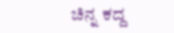ಚಿನ್ನ ಕದ್ದ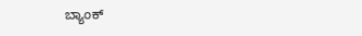ಬ್ಯಾಂಕ್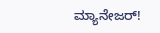ಮ್ಯಾನೇಜರ್!